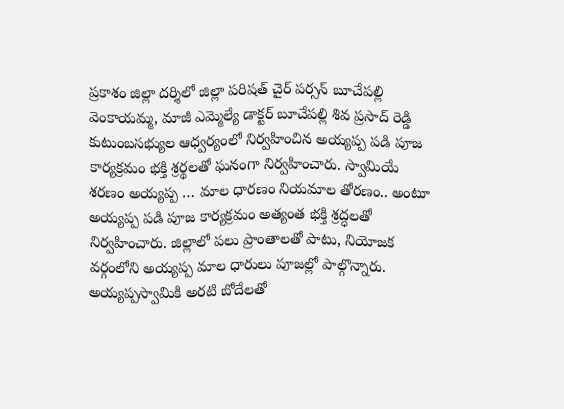ప్రకాశం జిల్లా దర్శిలో జిల్లా పరిషత్ చైర్ పర్సన్ బూచేపల్లి వెంకాయమ్మ, మాజీ ఎమ్మెల్యే డాక్టర్ బూచేపల్లి శివ ప్రసాద్ రెడ్డి కుటుంబసభ్యుల ఆధ్వర్యంలో నిర్వహించిన అయ్యప్ప పడి పూజ కార్యక్రమం భక్తి శ్రర్థలతో ఘనంగా నిర్వహించారు. స్వామియే శరణం అయ్యప్ప … మాల ధారణం నియమాల తోరణం.. అంటూ అయ్యప్ప పడి పూజ కార్యక్రమం అత్యంత భక్తి శ్రద్ధలతో నిర్వహించారు. జిల్లాలో పలు ప్రాంతాలతో పాటు, నియోజక వర్గంలోని అయ్యప్ప మాల ధారులు పూజల్లో పాల్గొన్నారు. అయ్యప్పస్వామికి అరటి బోదేలతో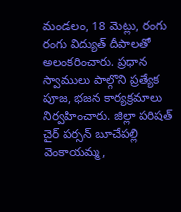మండలం, 18 మెట్లు, రంగు రంగు విద్యుత్ దీపాలతో అలంకరించారు. ప్రధాన స్వాములు పాల్గొని ప్రత్యేక పూజ, భజన కార్యక్రమాలు నిర్వహించారు. జిల్లా పరిషత్ చైర్ పర్సన్ బూచేపల్లి వెంకాయమ్మ,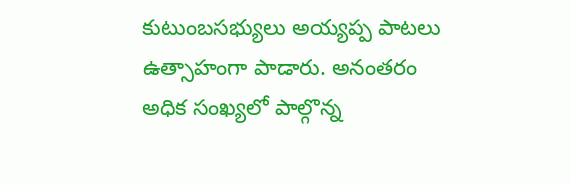కుటుంబసభ్యులు అయ్యప్ప పాటలు ఉత్సాహంగా పాడారు. అనంతరం అధిక సంఖ్యలో పాల్గొన్న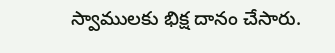స్వాములకు భిక్ష దానం చేసారు.